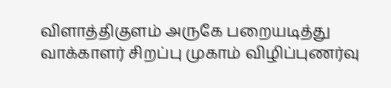விளாத்திகுளம் அருகே பறையடித்து  வாக்காளர் சிறப்பு முகாம் விழிப்புணர்வு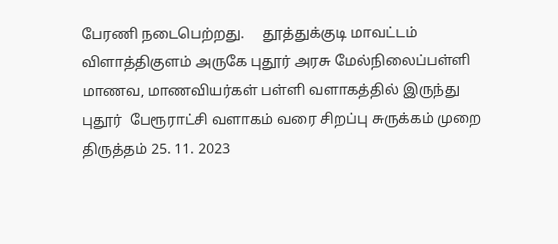பேரணி நடைபெற்றது.     தூத்துக்குடி மாவட்டம் விளாத்திகுளம் அருகே புதூர் அரசு மேல்நிலைப்பள்ளி மாணவ, மாணவியர்கள் பள்ளி வளாகத்தில் இருந்து புதூர்  பேரூராட்சி வளாகம் வரை சிறப்பு சுருக்கம் முறை திருத்தம் 25. 11. 2023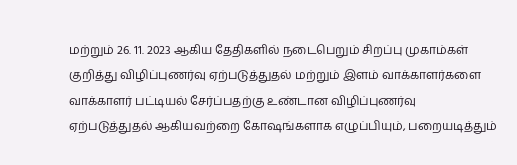மற்றும் 26. 11. 2023 ஆகிய தேதிகளில் நடைபெறும் சிறப்பு முகாம்கள் குறித்து விழிப்புணர்வு ஏற்படுத்துதல் மற்றும் இளம் வாக்காளர்களை வாக்காளர் பட்டியல் சேர்ப்பதற்கு உண்டான விழிப்புணர்வு ஏற்படுத்துதல் ஆகியவற்றை கோஷங்களாக எழுப்பியும், பறையடித்தும்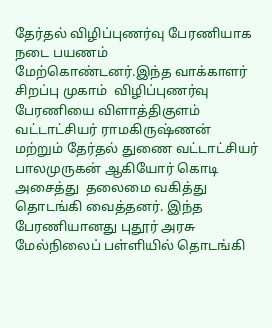தேர்தல் விழிப்புணர்வு பேரணியாக நடை பயணம் மேற்கொண்டனர்.இந்த வாக்காளர் சிறப்பு முகாம்  விழிப்புணர்வு பேரணியை விளாத்திகுளம் வட்டாட்சியர் ராமகிருஷ்ணன் மற்றும் தேர்தல் துணை வட்டாட்சியர் பாலமுருகன் ஆகியோர் கொடி அசைத்து  தலைமை வகித்து தொடங்கி வைத்தனர். இந்த பேரணியானது புதூர் அரசு மேல்நிலைப் பள்ளியில் தொடங்கி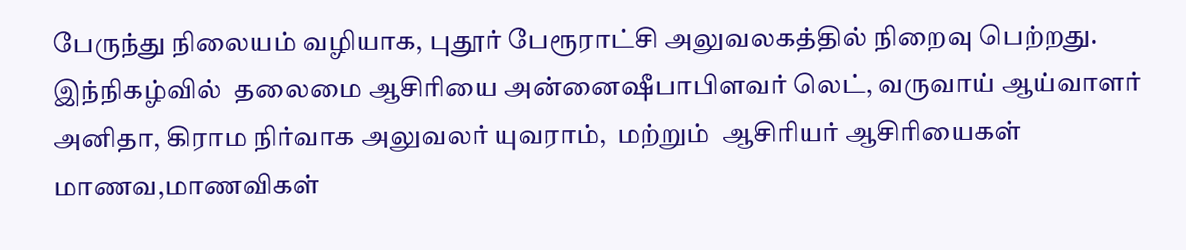பேருந்து நிலையம் வழியாக, புதூர் பேரூராட்சி அலுவலகத்தில் நிறைவு பெற்றது. இந்நிகழ்வில்  தலைமை ஆசிரியை அன்னைஷீபாபிளவர் லெட், வருவாய் ஆய்வாளர் அனிதா, கிராம நிர்வாக அலுவலர் யுவராம்,  மற்றும்  ஆசிரியர் ஆசிரியைகள் மாணவ,மாணவிகள்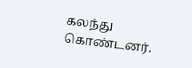கலந்து கொண்டனர்.